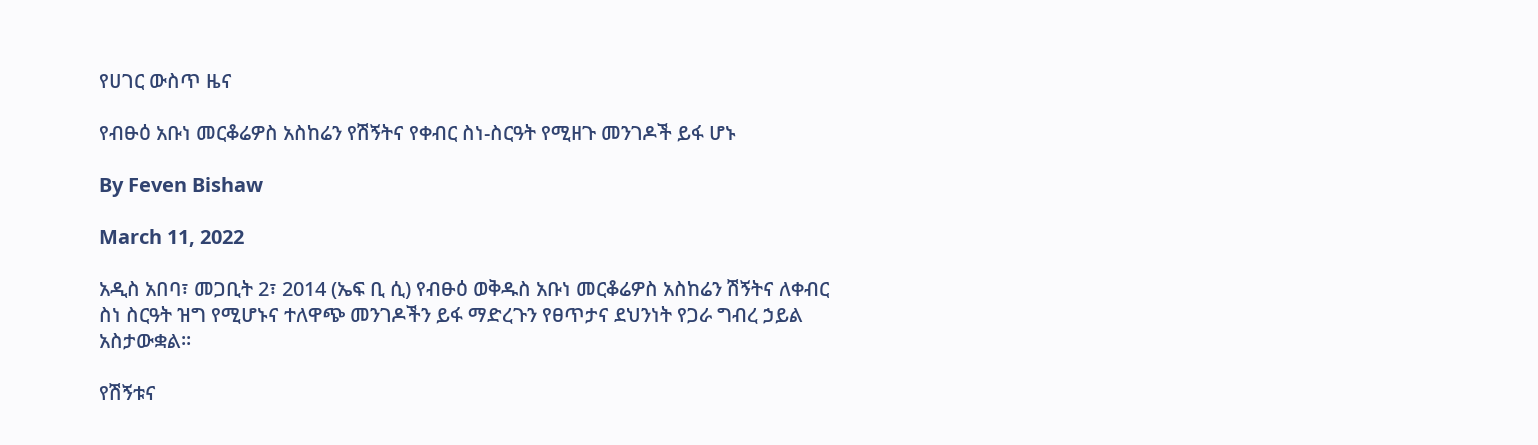የሀገር ውስጥ ዜና

የብፁዕ አቡነ መርቆሬዎስ አስከሬን የሽኝትና የቀብር ስነ-ስርዓት የሚዘጉ መንገዶች ይፋ ሆኑ

By Feven Bishaw

March 11, 2022

አዲስ አበባ፣ መጋቢት 2፣ 2014 (ኤፍ ቢ ሲ) የብፁዕ ወቅዱስ አቡነ መርቆሬዎስ አስከሬን ሽኝትና ለቀብር ስነ ስርዓት ዝግ የሚሆኑና ተለዋጭ መንገዶችን ይፋ ማድረጉን የፀጥታና ደህንነት የጋራ ግብረ ኃይል አስታውቋል፡፡

የሽኝቱና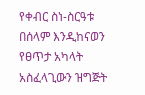የቀብር ስነ-ስርዓቱ በሰላም እንዲከናወን የፀጥታ አካላት አስፈላጊውን ዝግጅት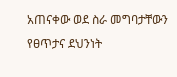አጠናቀው ወደ ስራ መግባታቸውን የፀጥታና ደህንነት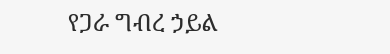የጋራ ግብረ ኃይል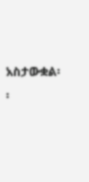አስታውቋል፡፡